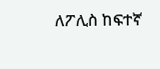ለፖሊስ ከፍተኛ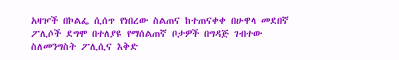አዛዦች በኮልፌ ሲሰጥ የነበረው ስልጠና ከተጠናቀቀ በሁዋላ መደበኛ ፖሊሶች ደግሞ በተለያዩ የማሰልጠኛ ቦታዎች በግዳጅ ገብተው ስለመንግስት ፖሊሲና እቅድ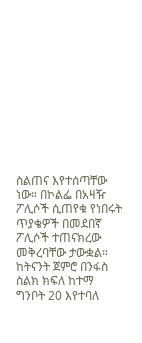ስልጠና እየተሰጣቸው ነው። በኮልፌ በአዛዥ ፖሊሶች ሲጠየቁ የነበሩት ጥያቄዎች በመደበኛ ፖሊሶች ተጠናክረው መቅረባቸው ታውቋል። ከትናንት ጀምሮ በንፋስ ስልክ ክፍለ ከተማ ግንቦት 20 እየተባለ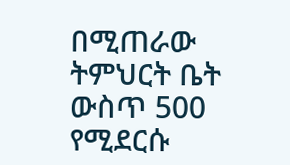በሚጠራው ትምህርት ቤት ውስጥ 500 የሚደርሱ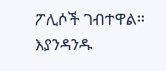ፖሊሶች ገብተዋል። እያንዳንዱ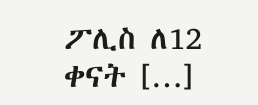ፖሊስ ለ12 ቀናት […]